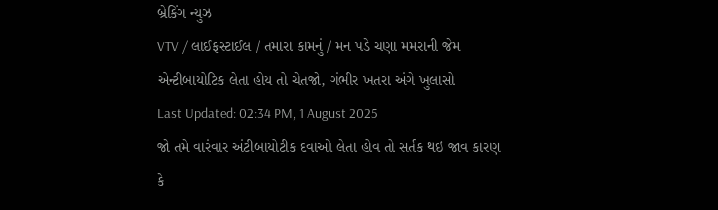બ્રેકિંગ ન્યુઝ
VTV / લાઈફસ્ટાઈલ / તમારા કામનું / મન પડે ચણા મમરાની જેમ એન્ટીબાયોટિક લેતા હોય તો ચેતજો, ગંભીર ખતરા અંગે ખુલાસો
Last Updated: 02:34 PM, 1 August 2025
જો તમે વારંવાર અંટીબાયોટીક દવાઓ લેતા હોવ તો સર્તક થઇ જાવ કારણ કે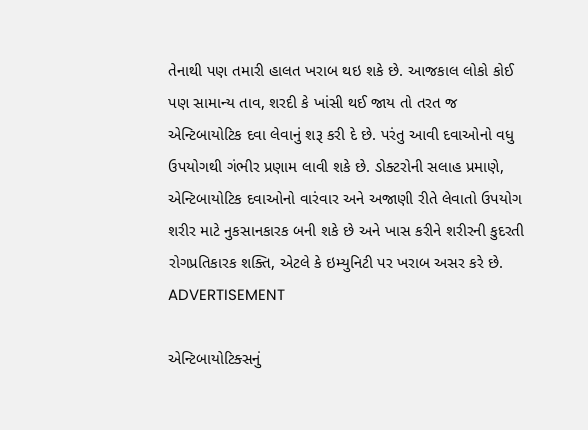તેનાથી પણ તમારી હાલત ખરાબ થઇ શકે છે. આજકાલ લોકો કોઈ પણ સામાન્ય તાવ, શરદી કે ખાંસી થઈ જાય તો તરત જ એન્ટિબાયોટિક દવા લેવાનું શરૂ કરી દે છે. પરંતુ આવી દવાઓનો વધુ ઉપયોગથી ગંભીર પ્રણામ લાવી શકે છે. ડોક્ટરોની સલાહ પ્રમાણે, એન્ટિબાયોટિક દવાઓનો વારંવાર અને અજાણી રીતે લેવાતો ઉપયોગ શરીર માટે નુકસાનકારક બની શકે છે અને ખાસ કરીને શરીરની કુદરતી રોગપ્રતિકારક શક્તિ, એટલે કે ઇમ્યુનિટી પર ખરાબ અસર કરે છે.
ADVERTISEMENT

એન્ટિબાયોટિક્સનું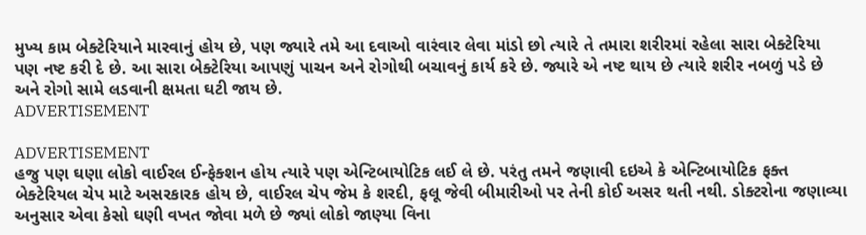મુખ્ય કામ બેક્ટેરિયાને મારવાનું હોય છે, પણ જ્યારે તમે આ દવાઓ વારંવાર લેવા માંડો છો ત્યારે તે તમારા શરીરમાં રહેલા સારા બેક્ટેરિયા પણ નષ્ટ કરી દે છે. આ સારા બેક્ટેરિયા આપણું પાચન અને રોગોથી બચાવનું કાર્ય કરે છે. જ્યારે એ નષ્ટ થાય છે ત્યારે શરીર નબળું પડે છે અને રોગો સામે લડવાની ક્ષમતા ઘટી જાય છે.
ADVERTISEMENT

ADVERTISEMENT
હજુ પણ ઘણા લોકો વાઈરલ ઈન્ફેક્શન હોય ત્યારે પણ એન્ટિબાયોટિક લઈ લે છે. પરંતુ તમને જણાવી દઇએ કે એન્ટિબાયોટિક ફક્ત બેક્ટેરિયલ ચેપ માટે અસરકારક હોય છે, વાઈરલ ચેપ જેમ કે શરદી, ફલૂ જેવી બીમારીઓ પર તેની કોઈ અસર થતી નથી. ડોક્ટરોના જણાવ્યા અનુસાર એવા કેસો ઘણી વખત જોવા મળે છે જ્યાં લોકો જાણ્યા વિના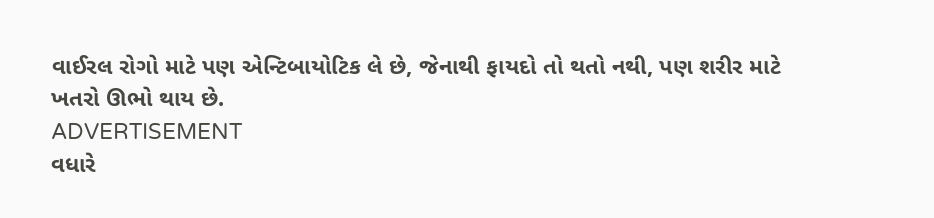વાઈરલ રોગો માટે પણ એન્ટિબાયોટિક લે છે, જેનાથી ફાયદો તો થતો નથી, પણ શરીર માટે ખતરો ઊભો થાય છે.
ADVERTISEMENT
વધારે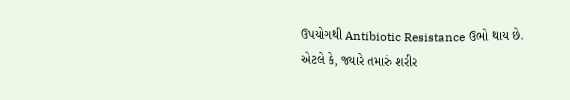ઉપયોગથી Antibiotic Resistance ઉભો થાય છે. એટલે કે, જ્યારે તમારું શરીર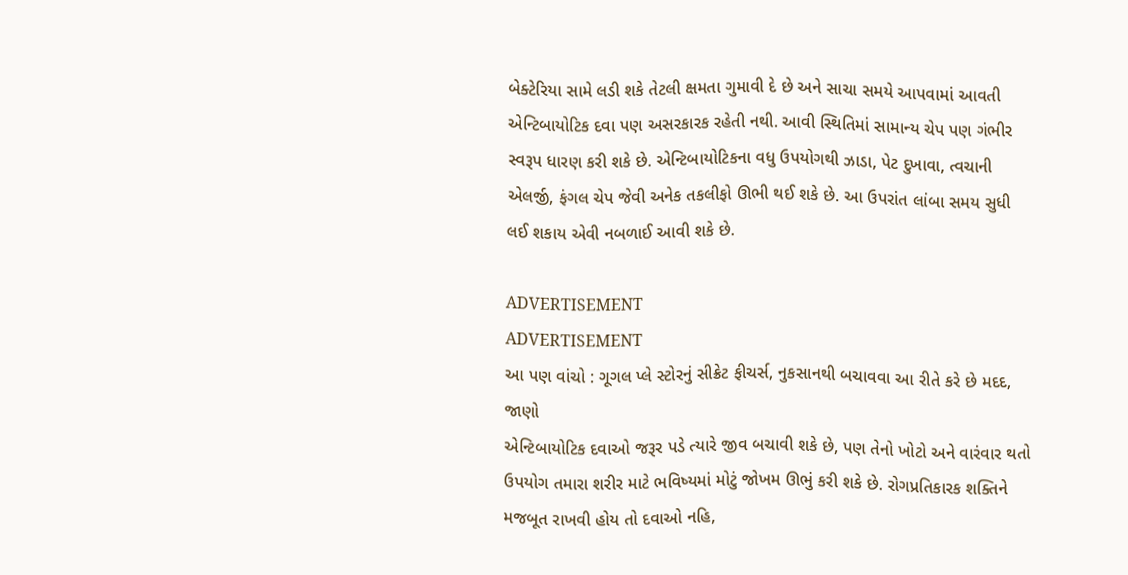બેક્ટેરિયા સામે લડી શકે તેટલી ક્ષમતા ગુમાવી દે છે અને સાચા સમયે આપવામાં આવતી એન્ટિબાયોટિક દવા પણ અસરકારક રહેતી નથી. આવી સ્થિતિમાં સામાન્ય ચેપ પણ ગંભીર સ્વરૂપ ધારણ કરી શકે છે. એન્ટિબાયોટિકના વધુ ઉપયોગથી ઝાડા, પેટ દુખાવા, ત્વચાની એલર્જી, ફંગલ ચેપ જેવી અનેક તકલીફો ઊભી થઈ શકે છે. આ ઉપરાંત લાંબા સમય સુધી લઈ શકાય એવી નબળાઈ આવી શકે છે.

ADVERTISEMENT
ADVERTISEMENT
આ પણ વાંચો : ગૂગલ પ્લે સ્ટોરનું સીક્રેટ ફીચર્સ, નુકસાનથી બચાવવા આ રીતે કરે છે મદદ, જાણો
એન્ટિબાયોટિક દવાઓ જરૂર પડે ત્યારે જીવ બચાવી શકે છે, પણ તેનો ખોટો અને વારંવાર થતો ઉપયોગ તમારા શરીર માટે ભવિષ્યમાં મોટું જોખમ ઊભું કરી શકે છે. રોગપ્રતિકારક શક્તિને મજબૂત રાખવી હોય તો દવાઓ નહિ,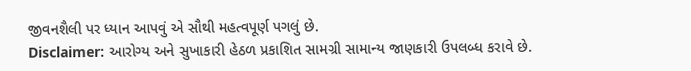જીવનશૈલી પર ધ્યાન આપવું એ સૌથી મહત્વપૂર્ણ પગલું છે.
Disclaimer: આરોગ્ય અને સુખાકારી હેઠળ પ્રકાશિત સામગ્રી સામાન્ય જાણકારી ઉપલબ્ધ કરાવે છે.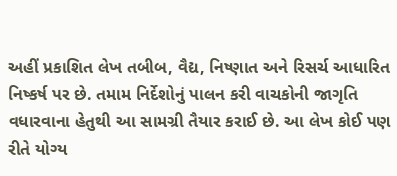અહીં પ્રકાશિત લેખ તબીબ, વૈદ્ય, નિષ્ણાત અને રિસર્ચ આધારિત નિષ્કર્ષ પર છે. તમામ નિર્દેશોનું પાલન કરી વાચકોની જાગૃતિ વધારવાના હેતુથી આ સામગ્રી તૈયાર કરાઈ છે. આ લેખ કોઈ પણ રીતે યોગ્ય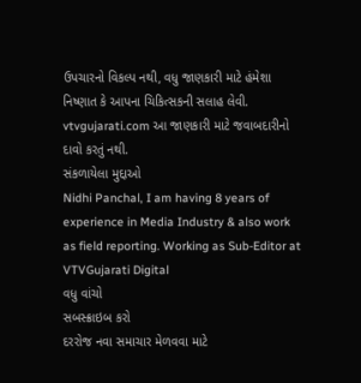ઉપચારનો વિકલ્પ નથી, વધુ જાણકારી માટે હંમેશા નિષ્ણાત કે આપના ચિકિત્સકની સલાહ લેવી. vtvgujarati.com આ જાણકારી માટે જવાબદારીનો દાવો કરતું નથી.
સંકળાયેલા મુદ્દાઓ
Nidhi Panchal, I am having 8 years of experience in Media Industry & also work as field reporting. Working as Sub-Editor at VTVGujarati Digital
વધુ વાંચો
સબસ્ક્રાઇબ કરો
દરરોજ નવા સમાચાર મેળવવા માટે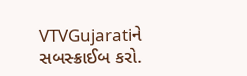VTVGujaratiને સબસ્ક્રાઈબ કરો.